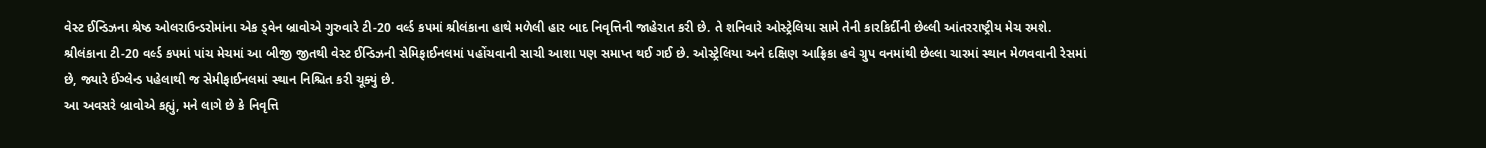વેસ્ટ ઈન્ડિઝના શ્રેષ્ઠ ઓલરાઉન્ડરોમાંના એક ડ્વેન બ્રાવોએ ગુરુવારે ટી-20 વર્લ્ડ કપમાં શ્રીલંકાના હાથે મળેલી હાર બાદ નિવૃત્તિની જાહેરાત કરી છે. તે શનિવારે ઓસ્ટ્રેલિયા સામે તેની કારકિર્દીની છેલ્લી આંતરરાષ્ટ્રીય મેચ રમશે.
શ્રીલંકાના ટી-20 વર્લ્ડ કપમાં પાંચ મેચમાં આ બીજી જીતથી વેસ્ટ ઈન્ડિઝની સેમિફાઈનલમાં પહોંચવાની સાચી આશા પણ સમાપ્ત થઈ ગઈ છે. ઓસ્ટ્રેલિયા અને દક્ષિણ આફ્રિકા હવે ગ્રુપ વનમાંથી છેલ્લા ચારમાં સ્થાન મેળવવાની રેસમાં છે, જ્યારે ઈંગ્લેન્ડ પહેલાથી જ સેમીફાઈનલમાં સ્થાન નિશ્ચિત કરી ચૂક્યું છે.
આ અવસરે બ્રાવોએ કહ્યું, મને લાગે છે કે નિવૃત્તિ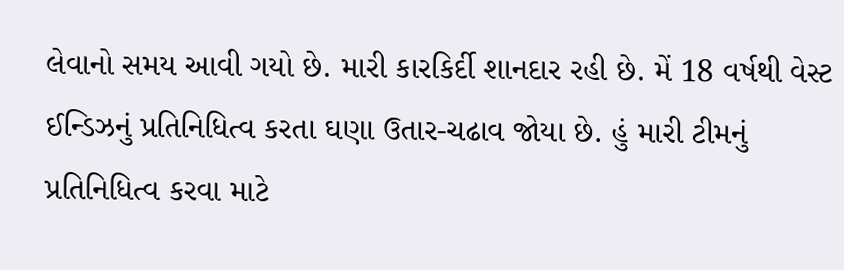લેવાનો સમય આવી ગયો છે. મારી કારકિર્દી શાનદાર રહી છે. મેં 18 વર્ષથી વેસ્ટ ઈન્ડિઝનું પ્રતિનિધિત્વ કરતા ઘણા ઉતાર-ચઢાવ જોયા છે. હું મારી ટીમનું પ્રતિનિધિત્વ કરવા માટે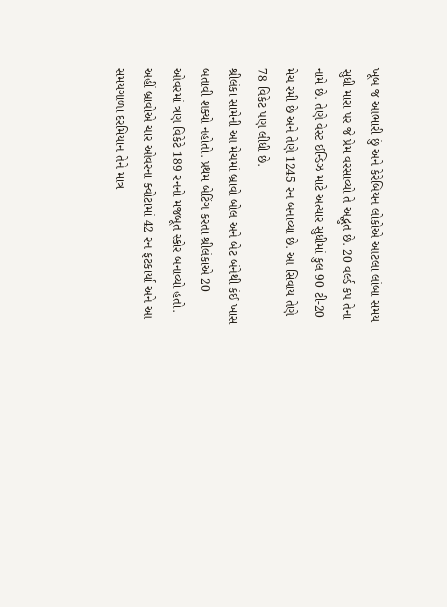ખૂબ જ આભારી છું અને કેરેબિયન લોકોએ આટલા લાંબા સમય સુધી મારા પર જે પ્રેમ વરસાવ્યો તે અદ્ભુત છે. 20 વર્લ્ડ કપ તેના નામે છે. તેણે વેસ્ટ ઈન્ડિઝ માટે અત્યાર સુધીમાં કુલ 90 ટી-20 મેચ રમી છે અને તેણે 1245 રન બનાવ્યા છે. આ સિવાય તેણે 78 વિકેટ પણ લીધી છે.
શ્રીલંકા સામેની આ મેચમાં બ્રાવો બોલ અને બેટ બંનેથી કંઈ ખાસ બતાવી શક્યો નહોતો. પ્રથમ બેટિંગ કરતા શ્રીલંકાએ 20 ઓવરમાં ત્રણ વિકેટે 189 રનનો મજબૂત સ્કોર બનાવ્યો હતો. અહીં બ્રાવોએ ચાર ઓવરના ક્વોટામાં 42 રન ફટકાર્યા અને આ સમયગાળા દરમિયાન તેને માત્ર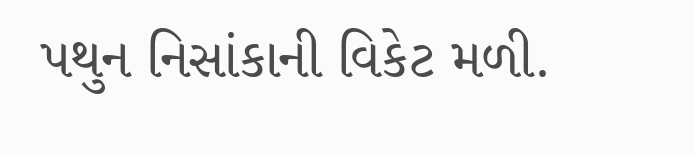પથુન નિસાંકાની વિકેટ મળી.